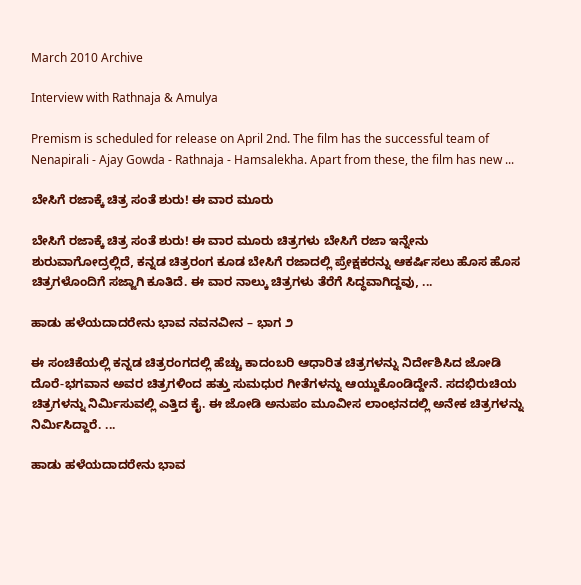March 2010 Archive

Interview with Rathnaja & Amulya

Premism is scheduled for release on April 2nd. The film has the successful team of Nenapirali - Ajay Gowda - Rathnaja - Hamsalekha. Apart from these, the film has new ...

ಬೇಸಿಗೆ ರಜಾಕ್ಕೆ ಚಿತ್ರ ಸಂತೆ ಶುರು! ಈ ವಾರ ಮೂರು

ಬೇಸಿಗೆ ರಜಾಕ್ಕೆ ಚಿತ್ರ ಸಂತೆ ಶುರು! ಈ ವಾರ ಮೂರು ಚಿತ್ರಗಳು ಬೇಸಿಗೆ ರಜಾ ಇನ್ನೇನು ಶುರುವಾಗೋದ್ರಲ್ಲಿದೆ, ಕನ್ನಡ ಚಿತ್ರರಂಗ ಕೂಡ ಬೇಸಿಗೆ ರಜಾದಲ್ಲಿ ಪ್ರೇಕ್ಷಕರನ್ನು ಆಕರ್ಷಿಸಲು ಹೊಸ ಹೊಸ ಚಿತ್ರಗಳೊಂದಿಗೆ ಸಜ್ಜಾಗಿ ಕೂತಿದೆ. ಈ ವಾರ ನಾಲ್ಕು ಚಿತ್ರಗಳು ತೆರೆಗೆ ಸಿದ್ಧವಾಗಿದ್ದವು, ...

ಹಾಡು ಹಳೆಯದಾದರೇನು ಭಾವ ನವನವೀನ – ಭಾಗ ೨

ಈ ಸಂಚಿಕೆಯಲ್ಲಿ ಕನ್ನಡ ಚಿತ್ರರಂಗದಲ್ಲಿ ಹೆಚ್ಚು ಕಾದಂಬರಿ ಆಧಾರಿತ ಚಿತ್ರಗಳನ್ನು ನಿರ್ದೇಶಿಸಿದ ಜೋಡಿ ದೊರೆ-ಭಗವಾನ ಅವರ ಚಿತ್ರಗಳಿಂದ ಹತ್ತು ಸುಮಧುರ ಗೀತೆಗಳನ್ನು ಆಯ್ದುಕೊಂಡಿದ್ದೇನೆ. ಸದಭಿರುಚಿಯ ಚಿತ್ರಗಳನ್ನು ನಿರ್ಮಿಸುವಲ್ಲಿ ಎತ್ತಿದ ಕೈ. ಈ ಜೋಡಿ ಅನುಪಂ ಮೂವೀಸ ಲಾಂಛನದಲ್ಲಿ ಅನೇಕ ಚಿತ್ರಗಳನ್ನು ನಿರ್ಮಿಸಿದ್ದಾರೆ. ...

ಹಾಡು ಹಳೆಯದಾದರೇನು ಭಾವ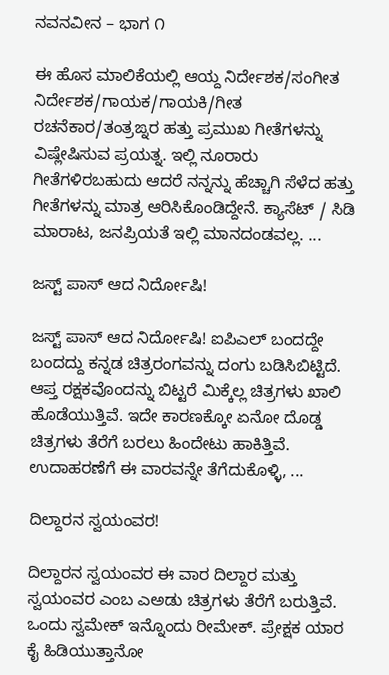ನವನವೀನ – ಭಾಗ ೧

ಈ ಹೊಸ ಮಾಲಿಕೆಯಲ್ಲಿ ಆಯ್ದ ನಿರ್ದೇಶಕ/ಸಂಗೀತ ನಿರ್ದೇಶಕ/ಗಾಯಕ/ಗಾಯಕಿ/ಗೀತ ರಚನೆಕಾರ/ತಂತ್ರಙ್ನರ ಹತ್ತು ಪ್ರಮುಖ ಗೀತೆಗಳನ್ನು ವಿಷ್ಲೇಷಿಸುವ ಪ್ರಯತ್ನ. ಇಲ್ಲಿ ನೂರಾರು ಗೀತೆಗಳಿರಬಹುದು ಆದರೆ ನನ್ನನ್ನು ಹೆಚ್ಚಾಗಿ ಸೆಳೆದ ಹತ್ತು ಗೀತೆಗಳನ್ನು ಮಾತ್ರ ಆರಿಸಿಕೊಂಡಿದ್ದೇನೆ. ಕ್ಯಾಸೆಟ್ / ಸಿಡಿ ಮಾರಾಟ, ಜನಪ್ರಿಯತೆ ಇಲ್ಲಿ ಮಾನದಂಡವಲ್ಲ. ...

ಜಸ್ಟ್ ಪಾಸ್ ಆದ ನಿರ್ದೋಷಿ!

ಜಸ್ಟ್ ಪಾಸ್ ಆದ ನಿರ್ದೋಷಿ! ಐಪಿಎಲ್ ಬಂದದ್ದೇ ಬಂದದ್ದು ಕನ್ನಡ ಚಿತ್ರರಂಗವನ್ನು ದಂಗು ಬಡಿಸಿಬಿಟ್ಟಿದೆ. ಆಪ್ತ ರಕ್ಷಕವೊಂದನ್ನು ಬಿಟ್ಟರೆ ಮಿಕ್ಕೆಲ್ಲ ಚಿತ್ರಗಳು ಖಾಲಿ ಹೊಡೆಯುತ್ತಿವೆ. ಇದೇ ಕಾರಣಕ್ಕೋ ಏನೋ ದೊಡ್ಡ ಚಿತ್ರಗಳು ತೆರೆಗೆ ಬರಲು ಹಿಂದೇಟು ಹಾಕಿತ್ತಿವೆ. ಉದಾಹರಣೆಗೆ ಈ ವಾರವನ್ನೇ ತೆಗೆದುಕೊಳ್ಳಿ, ...

ದಿಲ್ದಾರನ ಸ್ವಯಂವರ!

ದಿಲ್ದಾರನ ಸ್ವಯಂವರ ಈ ವಾರ ದಿಲ್ದಾರ ಮತ್ತು ಸ್ವಯಂವರ ಎಂಬ ಎಅಡು ಚಿತ್ರಗಳು ತೆರೆಗೆ ಬರುತ್ತಿವೆ. ಒಂದು ಸ್ವಮೇಕ್ ಇನ್ನೊಂದು ರೀಮೇಕ್. ಪ್ರೇಕ್ಷಕ ಯಾರ ಕೈ ಹಿಡಿಯುತ್ತಾನೋ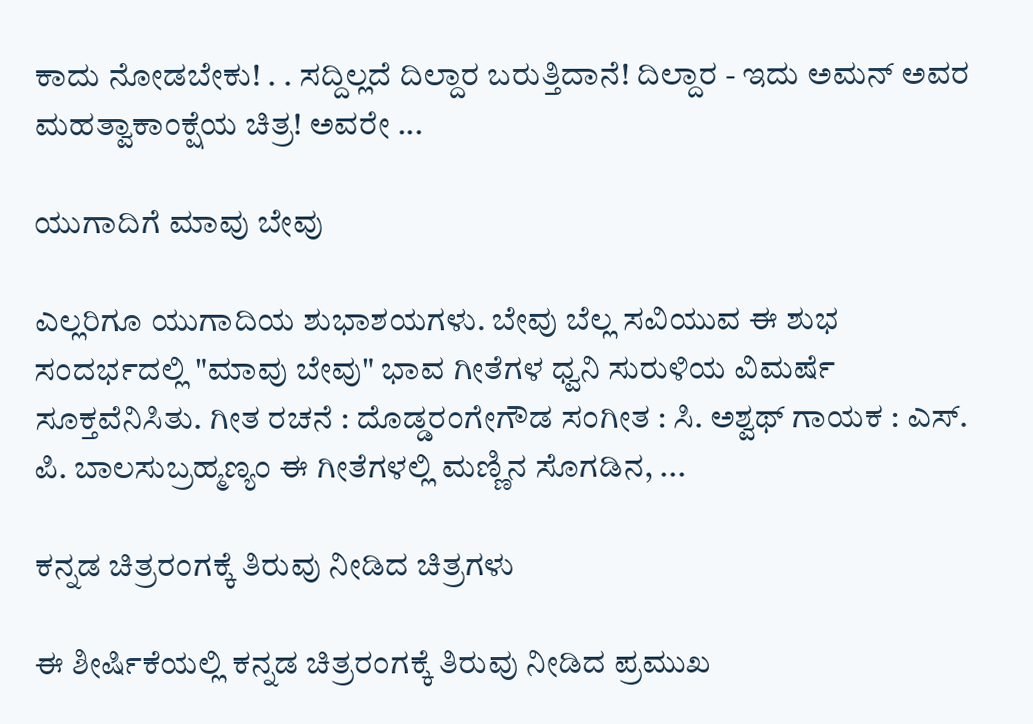ಕಾದು ನೋಡಬೇಕು! . . ಸದ್ದಿಲ್ಲದೆ ದಿಲ್ದಾರ ಬರುತ್ತಿದಾನೆ! ದಿಲ್ದಾರ - ಇದು ಅಮನ್ ಅವರ ಮಹತ್ವಾಕಾಂಕ್ಷೆಯ ಚಿತ್ರ! ಅವರೇ ...

ಯುಗಾದಿಗೆ ಮಾವು ಬೇವು

ಎಲ್ಲರಿಗೂ ಯುಗಾದಿಯ ಶುಭಾಶಯಗಳು. ಬೇವು ಬೆಲ್ಲ ಸವಿಯುವ ಈ ಶುಭ ಸಂದರ್ಭದಲ್ಲಿ "ಮಾವು ಬೇವು" ಭಾವ ಗೀತೆಗಳ ಧ್ವನಿ ಸುರುಳಿಯ ವಿಮರ್ಷೆ ಸೂಕ್ತವೆನಿಸಿತು. ಗೀತ ರಚನೆ : ದೊಡ್ಡರಂಗೇಗೌಡ ಸಂಗೀತ : ಸಿ. ಅಶ್ವಥ್ ಗಾಯಕ : ಎಸ್. ಪಿ. ಬಾಲಸುಬ್ರಹ್ಮಣ್ಯಂ ಈ ಗೀತೆಗಳಲ್ಲಿ ಮಣ್ಣಿನ ಸೊಗಡಿನ, ...

ಕನ್ನಡ ಚಿತ್ರರಂಗಕ್ಕೆ ತಿರುವು ನೀಡಿದ ಚಿತ್ರಗಳು

ಈ ಶೀರ್ಷಿಕೆಯಲ್ಲಿ ಕನ್ನಡ ಚಿತ್ರರಂಗಕ್ಕೆ ತಿರುವು ನೀಡಿದ ಪ್ರಮುಖ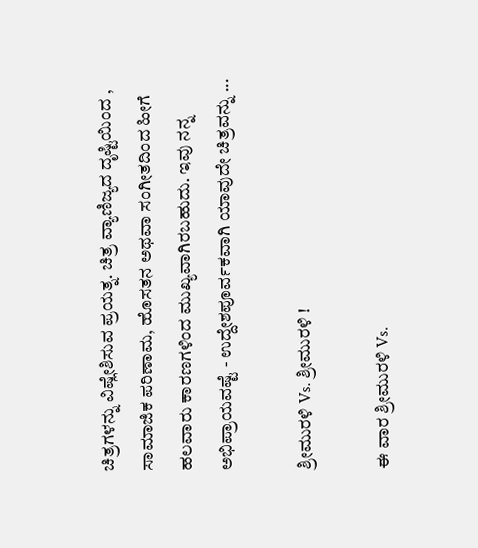ಚಿತ್ರಗಳನ್ನು ವಿಷ್ಲೇಶಿಸುವ ಪ್ರಯತ್ನ. ಚಿತ್ರ ವ್ಯಾಣಿಜ್ಯದ ದೃಷ್ಟಿಯಿಂದ , ಸಾಮಾಜಿಕ ಪರಿಣಾಮ, ಹೊಸತನ ಅಥವಾ ಸಂಗೀತದಿಂದ ಹೀಗೆ ಹಲವಾರು ಕಾರಣಗಳಿಂದ ಮುಖ್ಯವಾಗಿರಬಹುದು. ಇವು ನನ್ನ ಅಭಿಪ್ರಾಯವಷ್ಟೆ - ಉದ್ದೇಶಪೂರ್ವಕವಾಗಿ ಯಾವುದೇ ಚಿತ್ರವನ್ನು ...

ಶ್ರೀಮುರಳಿ Vs. ಶ್ರೀಮುರಳಿ !

ಈ ವಾರ ಶ್ರೀಮುರಳಿ Vs.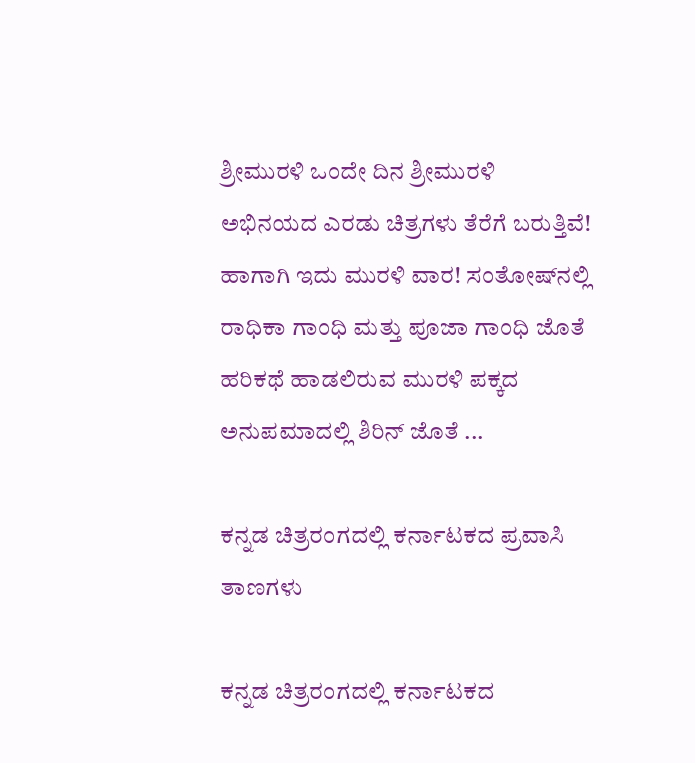ಶ್ರೀಮುರಳಿ ಒಂದೇ ದಿನ ಶ್ರೀಮುರಳಿ ಅಭಿನಯದ ಎರಡು ಚಿತ್ರಗಳು ತೆರೆಗೆ ಬರುತ್ತಿವೆ! ಹಾಗಾಗಿ ಇದು ಮುರಳಿ ವಾರ! ಸಂತೋಷ್‍ನಲ್ಲಿ ರಾಧಿಕಾ ಗಾಂಧಿ ಮತ್ತು ಪೂಜಾ ಗಾಂಧಿ ಜೊತೆ ಹರಿಕಥೆ ಹಾಡಲಿರುವ ಮುರಳಿ ಪಕ್ಕದ ಅನುಪಮಾದಲ್ಲಿ ಶಿರಿನ್ ಜೊತೆ ...

ಕನ್ನಡ ಚಿತ್ರರಂಗದಲ್ಲಿ ಕರ್ನಾಟಕದ ಪ್ರವಾಸಿ ತಾಣಗಳು

ಕನ್ನಡ ಚಿತ್ರರಂಗದಲ್ಲಿ ಕರ್ನಾಟಕದ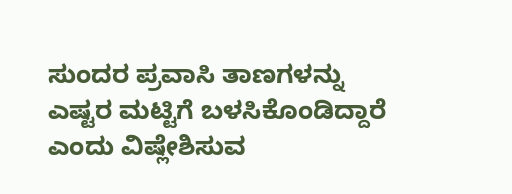ಸುಂದರ ಪ್ರವಾಸಿ ತಾಣಗಳನ್ನು ಎಷ್ಟರ ಮಟ್ಟಿಗೆ ಬಳಸಿಕೊಂಡಿದ್ದಾರೆ ಎಂದು ವಿಷ್ಲೇಶಿಸುವ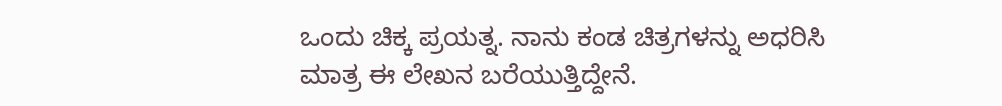ಒಂದು ಚಿಕ್ಕ ಪ್ರಯತ್ನ. ನಾನು ಕಂಡ ಚಿತ್ರಗಳನ್ನು ಅಧರಿಸಿ ಮಾತ್ರ ಈ ಲೇಖನ ಬರೆಯುತ್ತಿದ್ದೇನೆ.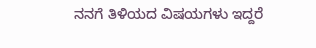ನನಗೆ ತಿಳಿಯದ ವಿಷಯಗಳು ಇದ್ದರೆ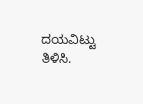ದಯವಿಟ್ಟು ತಿಳಿಸಿ.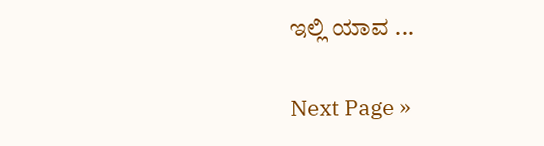ಇಲ್ಲಿ ಯಾವ ...

Next Page »